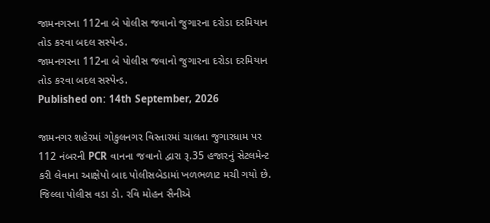જામનગરના 112ના બે પોલીસ જવાનો જુગારના દરોડા દરમિયાન તોડ કરવા બદલ સસ્પેન્ડ.
જામનગરના 112ના બે પોલીસ જવાનો જુગારના દરોડા દરમિયાન તોડ કરવા બદલ સસ્પેન્ડ.
Published on: 14th September, 2026

જામનગર શહેરમાં ગોકુલનગર વિસ્તારમાં ચાલતા જુગારધામ પર 112 નંબરની PCR વાનના જવાનો દ્વારા રૂ.35 હજારનું સેટલમેન્ટ કરી લેવાના આક્ષેપો બાદ પોલીસબેડામાં ખળભળાટ મચી ગયો છે. જિલ્લા પોલીસ વડા ડો. રવિ મોહન સૈનીએ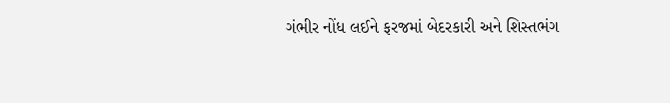ગંભીર નોંધ લઈને ફરજમાં બેદરકારી અને શિસ્તભંગ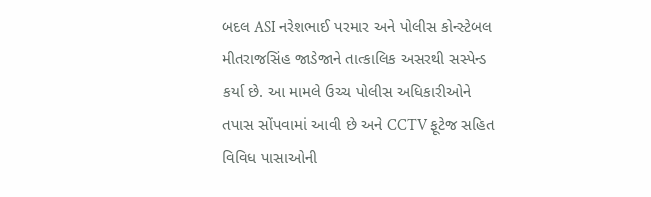બદલ ASI નરેશભાઈ પરમાર અને પોલીસ કોન્સ્ટેબલ મીતરાજસિંહ જાડેજાને તાત્કાલિક અસરથી સસ્પેન્ડ કર્યા છે. આ મામલે ઉચ્ચ પોલીસ અધિકારીઓને તપાસ સોંપવામાં આવી છે અને CCTV ફૂટેજ સહિત વિવિધ પાસાઓની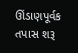ઊંડાણપૂર્વક તપાસ શરૂ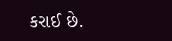કરાઈ છે.